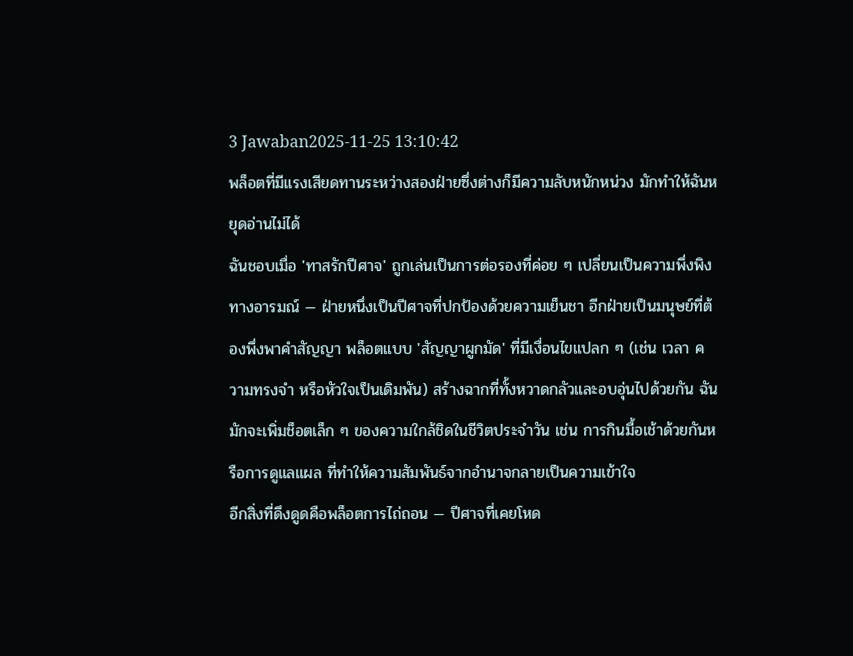3 Jawaban2025-11-25 13:10:42
พล็อตที่มีแรงเสียดทานระหว่างสองฝ่ายซึ่งต่างก็มีความลับหนักหน่วง มักทำให้ฉันหยุดอ่านไม่ได้
ฉันชอบเมื่อ 'ทาสรักปีศาจ' ถูกเล่นเป็นการต่อรองที่ค่อย ๆ เปลี่ยนเป็นความพึ่งพิงทางอารมณ์ — ฝ่ายหนึ่งเป็นปีศาจที่ปกป้องด้วยความเย็นชา อีกฝ่ายเป็นมนุษย์ที่ต้องพึ่งพาคำสัญญา พล็อตแบบ 'สัญญาผูกมัด' ที่มีเงื่อนไขแปลก ๆ (เช่น เวลา ความทรงจำ หรือหัวใจเป็นเดิมพัน) สร้างฉากที่ทั้งหวาดกลัวและอบอุ่นไปด้วยกัน ฉันมักจะเพิ่มช็อตเล็ก ๆ ของความใกล้ชิดในชีวิตประจำวัน เช่น การกินมื้อเช้าด้วยกันหรือการดูแลแผล ที่ทำให้ความสัมพันธ์จากอำนาจกลายเป็นความเข้าใจ
อีกสิ่งที่ดึงดูดคือพล็อตการไถ่ถอน — ปีศาจที่เคยโหด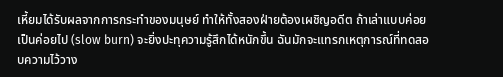เหี้ยมได้รับผลจากการกระทำของมนุษย์ ทำให้ทั้งสองฝ่ายต้องเผชิญอดีต ถ้าเล่าแบบค่อยเป็นค่อยไป (slow burn) จะยิ่งปะทุความรู้สึกได้หนักขึ้น ฉันมักจะแทรกเหตุการณ์ที่ทดสอบความไว้วาง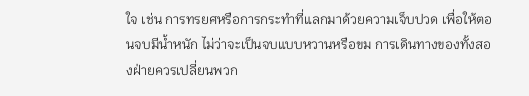ใจ เช่น การทรยศหรือการกระทำที่แลกมาด้วยความเจ็บปวด เพื่อให้ตอนจบมีน้ำหนัก ไม่ว่าจะเป็นจบแบบหวานหรือขม การเดินทางของทั้งสองฝ่ายควรเปลี่ยนพวก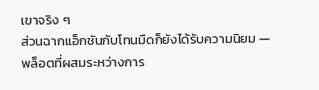เขาจริง ๆ
ส่วนฉากแอ็กชันกับโทนมืดก็ยังได้รับความนิยม — พล็อตที่ผสมระหว่างการ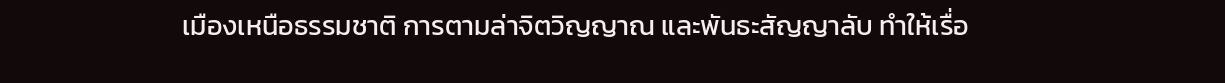เมืองเหนือธรรมชาติ การตามล่าจิตวิญญาณ และพันธะสัญญาลับ ทำให้เรื่อ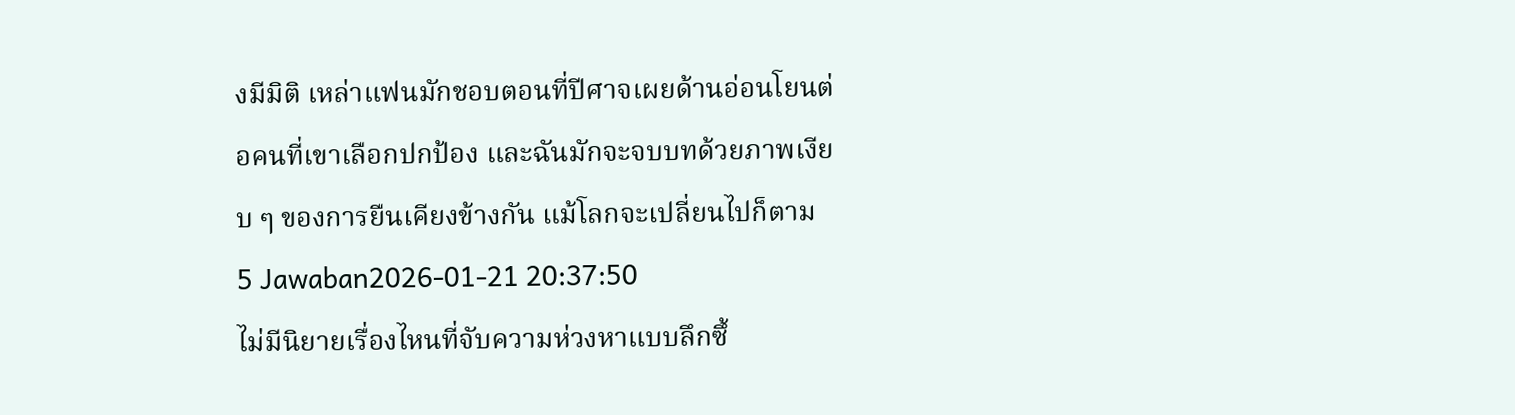งมีมิติ เหล่าแฟนมักชอบตอนที่ปีศาจเผยด้านอ่อนโยนต่อคนที่เขาเลือกปกป้อง และฉันมักจะจบบทด้วยภาพเงียบ ๆ ของการยืนเคียงข้างกัน แม้โลกจะเปลี่ยนไปก็ตาม
5 Jawaban2026-01-21 20:37:50
ไม่มีนิยายเรื่องไหนที่จับความห่วงหาแบบลึกซึ้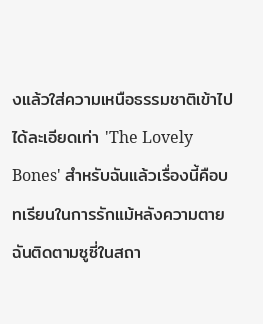งแล้วใส่ความเหนือธรรมชาติเข้าไปได้ละเอียดเท่า 'The Lovely Bones' สำหรับฉันแล้วเรื่องนี้คือบทเรียนในการรักแม้หลังความตาย ฉันติดตามซูซี่ในสถา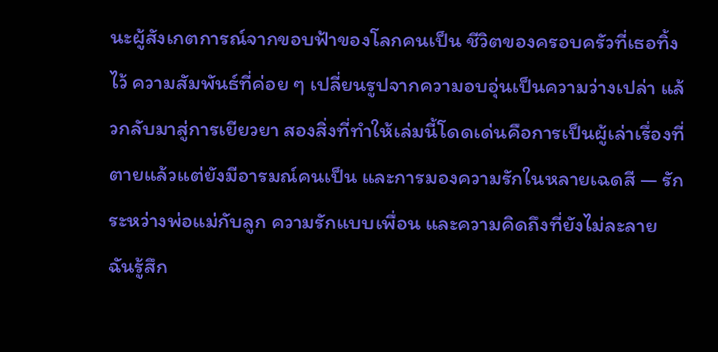นะผู้สังเกตการณ์จากขอบฟ้าของโลกคนเป็น ชีวิตของครอบครัวที่เธอทิ้งไว้ ความสัมพันธ์ที่ค่อย ๆ เปลี่ยนรูปจากความอบอุ่นเป็นความว่างเปล่า แล้วกลับมาสู่การเยียวยา สองสิ่งที่ทำให้เล่มนี้โดดเด่นคือการเป็นผู้เล่าเรื่องที่ตายแล้วแต่ยังมีอารมณ์คนเป็น และการมองความรักในหลายเฉดสี — รักระหว่างพ่อแม่กับลูก ความรักแบบเพื่อน และความคิดถึงที่ยังไม่ละลาย
ฉันรู้สึก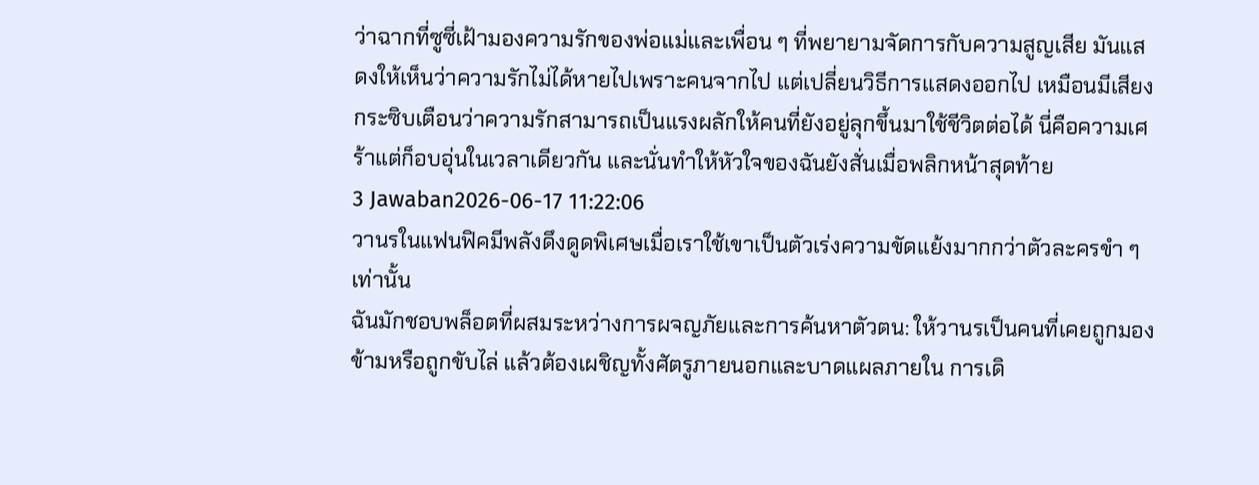ว่าฉากที่ซูซี่เฝ้ามองความรักของพ่อแม่และเพื่อน ๆ ที่พยายามจัดการกับความสูญเสีย มันแสดงให้เห็นว่าความรักไม่ได้หายไปเพราะคนจากไป แต่เปลี่ยนวิธีการแสดงออกไป เหมือนมีเสียงกระซิบเตือนว่าความรักสามารถเป็นแรงผลักให้คนที่ยังอยู่ลุกขึ้นมาใช้ชีวิตต่อได้ นี่คือความเศร้าแต่ก็อบอุ่นในเวลาเดียวกัน และนั่นทำให้หัวใจของฉันยังสั่นเมื่อพลิกหน้าสุดท้าย
3 Jawaban2026-06-17 11:22:06
วานรในแฟนฟิคมีพลังดึงดูดพิเศษเมื่อเราใช้เขาเป็นตัวเร่งความขัดแย้งมากกว่าตัวละครขำ ๆ เท่านั้น
ฉันมักชอบพล็อตที่ผสมระหว่างการผจญภัยและการค้นหาตัวตน: ให้วานรเป็นคนที่เคยถูกมองข้ามหรือถูกขับไล่ แล้วต้องเผชิญทั้งศัตรูภายนอกและบาดแผลภายใน การเดิ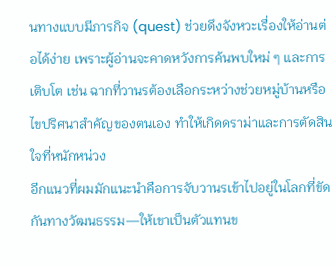นทางแบบมีภารกิจ (quest) ช่วยดึงจังหวะเรื่องให้อ่านต่อได้ง่าย เพราะผู้อ่านจะคาดหวังการค้นพบใหม่ ๆ และการเติบโต เช่น ฉากที่วานรต้องเลือกระหว่างช่วยหมู่บ้านหรือไขปริศนาสำคัญของตนเอง ทำให้เกิดดราม่าและการตัดสินใจที่หนักหน่วง
อีกแนวที่ผมมักแนะนำคือการจับวานรเข้าไปอยู่ในโลกที่ขัดกันทางวัฒนธรรม—ให้เขาเป็นตัวแทนข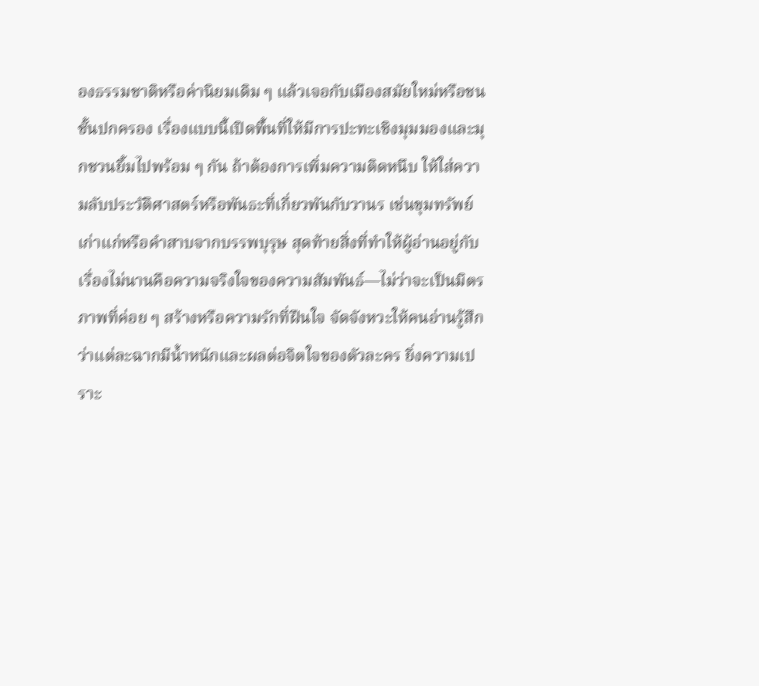องธรรมชาติหรือค่านิยมเดิม ๆ แล้วเจอกับเมืองสมัยใหม่หรือชนชั้นปกครอง เรื่องแบบนี้เปิดพื้นที่ให้มีการปะทะเชิงมุมมองและมุกชวนยิ้มไปพร้อม ๆ กัน ถ้าต้องการเพิ่มความติดหนึบ ให้ใส่ความลับประวัติศาสตร์หรือพันธะที่เกี่ยวพันกับวานร เช่นขุมทรัพย์เก่าแก่หรือคำสาบจากบรรพบุรุษ สุดท้ายสิ่งที่ทำให้ผู้อ่านอยู่กับเรื่องไม่นานคือความจริงใจของความสัมพันธ์—ไม่ว่าจะเป็นมิตรภาพที่ค่อย ๆ สร้างหรือความรักที่ฝืนใจ จัดจังหวะให้คนอ่านรู้สึกว่าแต่ละฉากมีน้ำหนักและผลต่อจิตใจของตัวละคร ยิ่งความเปราะ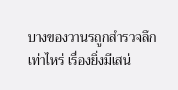บางของวานรถูกสำรวจลึกเท่าไหร่ เรื่องยิ่งมีเสน่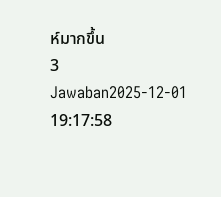ห์มากขึ้น
3 Jawaban2025-12-01 19:17:58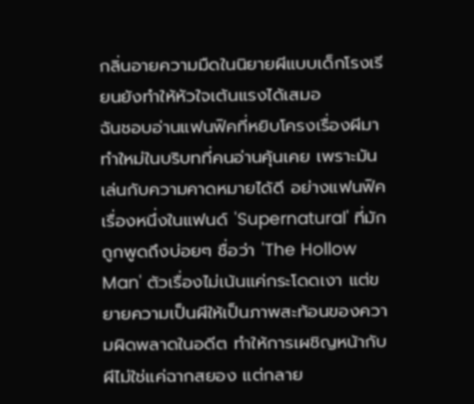กลิ่นอายความมืดในนิยายผีแบบเด็กโรงเรียนยังทำให้หัวใจเต้นแรงได้เสมอ
ฉันชอบอ่านแฟนฟิคที่หยิบโครงเรื่องผีมาทำใหม่ในบริบทที่คนอ่านคุ้นเคย เพราะมันเล่นกับความคาดหมายได้ดี อย่างแฟนฟิคเรื่องหนึ่งในแฟนด์ 'Supernatural' ที่มักถูกพูดถึงบ่อยๆ ชื่อว่า 'The Hollow Man' ตัวเรื่องไม่เน้นแค่กระโดดเงา แต่ขยายความเป็นผีให้เป็นภาพสะท้อนของความผิดพลาดในอดีต ทำให้การเผชิญหน้ากับผีไม่ใช่แค่ฉากสยอง แต่กลาย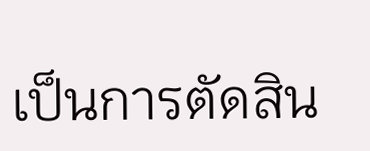เป็นการตัดสิน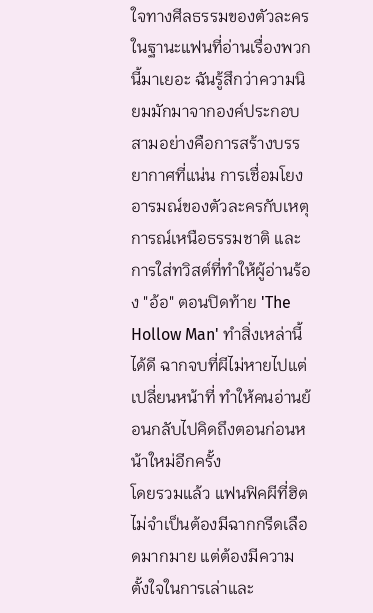ใจทางศีลธรรมของตัวละคร
ในฐานะแฟนที่อ่านเรื่องพวกนี้มาเยอะ ฉันรู้สึกว่าความนิยมมักมาจากองค์ประกอบสามอย่างคือการสร้างบรรยากาศที่แน่น การเชื่อมโยงอารมณ์ของตัวละครกับเหตุการณ์เหนือธรรมชาติ และการใส่ทวิสต์ที่ทำให้ผู้อ่านร้อง "อ้อ" ตอนปิดท้าย 'The Hollow Man' ทำสิ่งเหล่านี้ได้ดี ฉากจบที่ผีไม่หายไปแต่เปลี่ยนหน้าที่ ทำให้คนอ่านย้อนกลับไปคิดถึงตอนก่อนหน้าใหม่อีกครั้ง
โดยรวมแล้ว แฟนฟิคผีที่ฮิตไม่จำเป็นต้องมีฉากกรีดเลือดมากมาย แต่ต้องมีความตั้งใจในการเล่าและ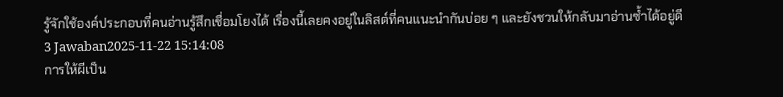รู้จักใช้องค์ประกอบที่คนอ่านรู้สึกเชื่อมโยงได้ เรื่องนี้เลยคงอยู่ในลิสต์ที่คนแนะนำกันบ่อย ๆ และยังชวนให้กลับมาอ่านซ้ำได้อยู่ดี
3 Jawaban2025-11-22 15:14:08
การให้ผีเป็น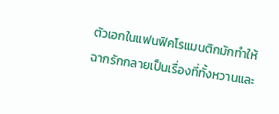ตัวเอกในแฟนฟิคโรแมนติกมักทำให้ฉากรักกลายเป็นเรื่องที่ทั้งหวานและ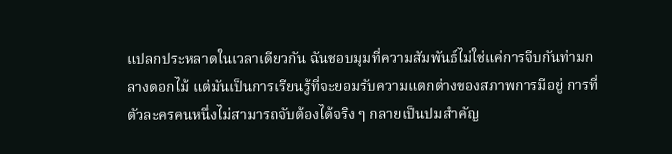แปลกประหลาดในเวลาเดียวกัน ฉันชอบมุมที่ความสัมพันธ์ไม่ใช่แค่การจีบกันท่ามกลางดอกไม้ แต่มันเป็นการเรียนรู้ที่จะยอมรับความแตกต่างของสภาพการมีอยู่ การที่ตัวละครคนหนึ่งไม่สามารถจับต้องได้จริง ๆ กลายเป็นปมสำคัญ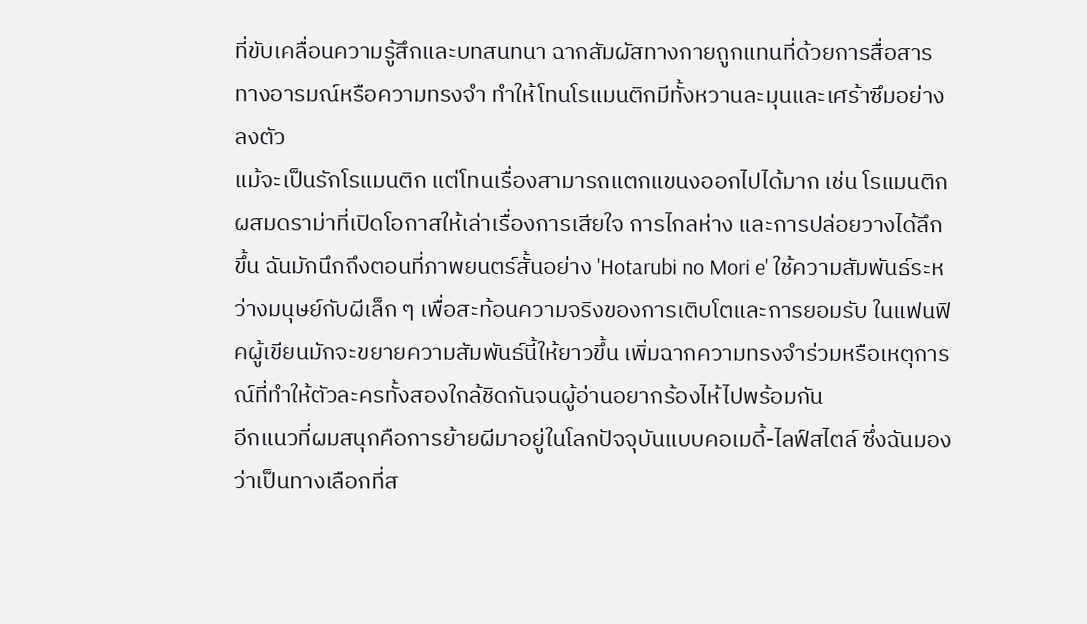ที่ขับเคลื่อนความรู้สึกและบทสนทนา ฉากสัมผัสทางกายถูกแทนที่ด้วยการสื่อสารทางอารมณ์หรือความทรงจำ ทำให้โทนโรแมนติกมีทั้งหวานละมุนและเศร้าซึมอย่างลงตัว
แม้จะเป็นรักโรแมนติก แต่โทนเรื่องสามารถแตกแขนงออกไปได้มาก เช่น โรแมนติกผสมดราม่าที่เปิดโอกาสให้เล่าเรื่องการเสียใจ การไกลห่าง และการปล่อยวางได้ลึกขึ้น ฉันมักนึกถึงตอนที่ภาพยนตร์สั้นอย่าง 'Hotarubi no Mori e' ใช้ความสัมพันธ์ระหว่างมนุษย์กับผีเล็ก ๆ เพื่อสะท้อนความจริงของการเติบโตและการยอมรับ ในแฟนฟิคผู้เขียนมักจะขยายความสัมพันธ์นี้ให้ยาวขึ้น เพิ่มฉากความทรงจำร่วมหรือเหตุการณ์ที่ทำให้ตัวละครทั้งสองใกล้ชิดกันจนผู้อ่านอยากร้องไห้ไปพร้อมกัน
อีกแนวที่ผมสนุกคือการย้ายผีมาอยู่ในโลกปัจจุบันแบบคอเมดี้-ไลฟ์สไตล์ ซึ่งฉันมองว่าเป็นทางเลือกที่ส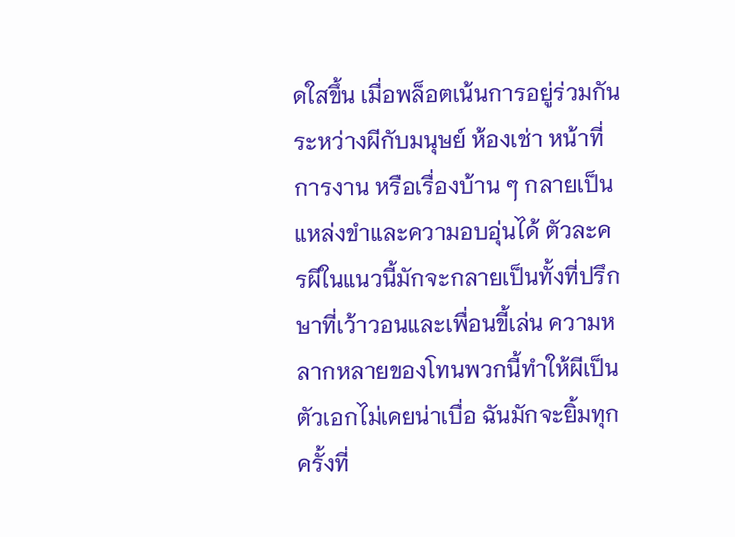ดใสขึ้น เมื่อพล็อตเน้นการอยู่ร่วมกันระหว่างผีกับมนุษย์ ห้องเช่า หน้าที่การงาน หรือเรื่องบ้าน ๆ กลายเป็นแหล่งขำและความอบอุ่นได้ ตัวละครผีในแนวนี้มักจะกลายเป็นทั้งที่ปรึกษาที่เว้าวอนและเพื่อนขี้เล่น ความหลากหลายของโทนพวกนี้ทำให้ผีเป็นตัวเอกไม่เคยน่าเบื่อ ฉันมักจะยิ้มทุกครั้งที่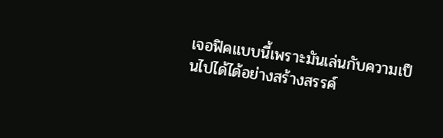เจอฟิคแบบนี้เพราะมันเล่นกับความเป็นไปได้ได้อย่างสร้างสรรค์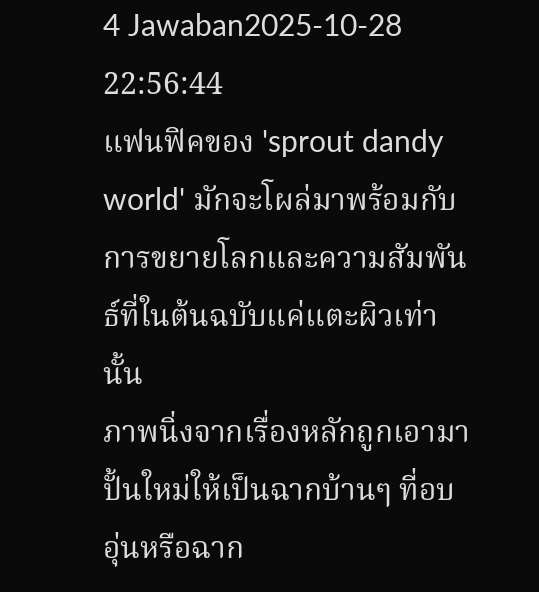4 Jawaban2025-10-28 22:56:44
แฟนฟิคของ 'sprout dandy world' มักจะโผล่มาพร้อมกับการขยายโลกและความสัมพันธ์ที่ในต้นฉบับแค่แตะผิวเท่านั้น
ภาพนิ่งจากเรื่องหลักถูกเอามาปั้นใหม่ให้เป็นฉากบ้านๆ ที่อบอุ่นหรือฉาก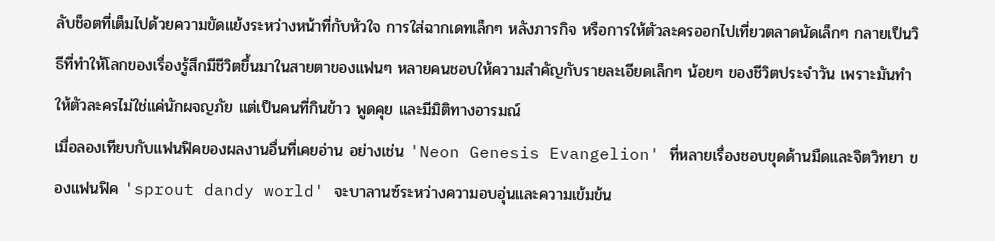ลับช็อตที่เต็มไปด้วยความขัดแย้งระหว่างหน้าที่กับหัวใจ การใส่ฉากเดทเล็กๆ หลังภารกิจ หรือการให้ตัวละครออกไปเที่ยวตลาดนัดเล็กๆ กลายเป็นวิธีที่ทำให้โลกของเรื่องรู้สึกมีชีวิตขึ้นมาในสายตาของแฟนๆ หลายคนชอบให้ความสำคัญกับรายละเอียดเล็กๆ น้อยๆ ของชีวิตประจำวัน เพราะมันทำให้ตัวละครไม่ใช่แค่นักผจญภัย แต่เป็นคนที่กินข้าว พูดคุย และมีมิติทางอารมณ์
เมื่อลองเทียบกับแฟนฟิคของผลงานอื่นที่เคยอ่าน อย่างเช่น 'Neon Genesis Evangelion' ที่หลายเรื่องชอบขุดด้านมืดและจิตวิทยา ของแฟนฟิค 'sprout dandy world' จะบาลานซ์ระหว่างความอบอุ่นและความเข้มข้น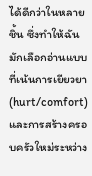ได้ดีกว่าในหลายชิ้น ซึ่งทำให้ฉันมักเลือกอ่านแบบที่เน้นการเยียวยา (hurt/comfort) และการสร้างครอบครัวใหม่ระหว่าง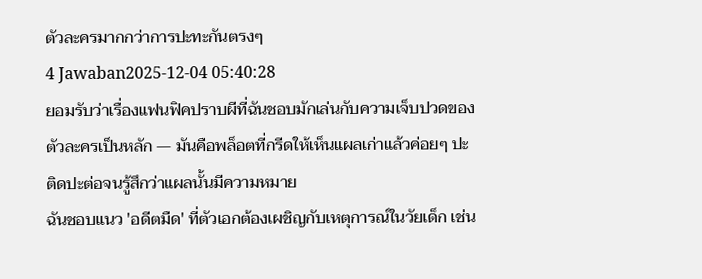ตัวละครมากกว่าการปะทะกันตรงๆ
4 Jawaban2025-12-04 05:40:28
ยอมรับว่าเรื่องแฟนฟิคปราบผีที่ฉันชอบมักเล่นกับความเจ็บปวดของตัวละครเป็นหลัก — มันคือพล็อตที่กรีดให้เห็นแผลเก่าแล้วค่อยๆ ปะติดปะต่อจนรู้สึกว่าแผลนั้นมีความหมาย
ฉันชอบแนว 'อดีตมืด' ที่ตัวเอกต้องเผชิญกับเหตุการณ์ในวัยเด็ก เช่น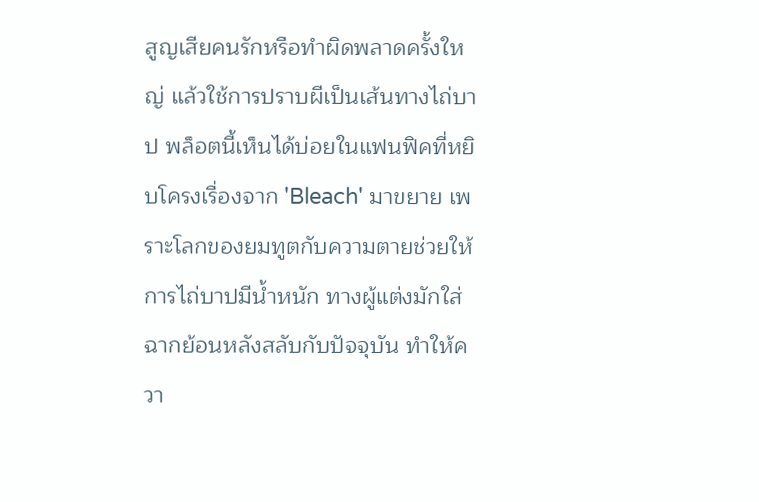สูญเสียคนรักหรือทำผิดพลาดครั้งใหญ่ แล้วใช้การปราบผีเป็นเส้นทางไถ่บาป พล็อตนี้เห็นได้บ่อยในแฟนฟิคที่หยิบโครงเรื่องจาก 'Bleach' มาขยาย เพราะโลกของยมทูตกับความตายช่วยให้การไถ่บาปมีน้ำหนัก ทางผู้แต่งมักใส่ฉากย้อนหลังสลับกับปัจจุบัน ทำให้ควา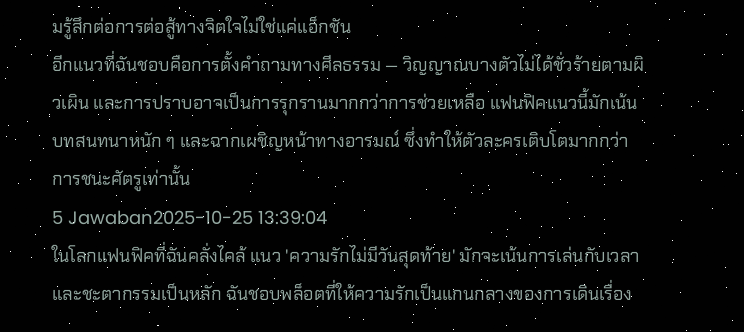มรู้สึกต่อการต่อสู้ทางจิตใจไม่ใช่แค่แอ็กชัน
อีกแนวที่ฉันชอบคือการตั้งคำถามทางศีลธรรม — วิญญาณบางตัวไม่ได้ชั่วร้ายตามผิวเผิน และการปราบอาจเป็นการรุกรานมากกว่าการช่วยเหลือ แฟนฟิคแนวนี้มักเน้นบทสนทนาหนัก ๆ และฉากเผชิญหน้าทางอารมณ์ ซึ่งทำให้ตัวละครเติบโตมากกว่าการชนะศัตรูเท่านั้น
5 Jawaban2025-10-25 13:39:04
ในโลกแฟนฟิคที่ฉันคลั่งไคล้ แนว 'ความรักไม่มีวันสุดท้าย' มักจะเน้นการเล่นกับเวลาและชะตากรรมเป็นหลัก ฉันชอบพล็อตที่ให้ความรักเป็นแกนกลางของการเดินเรื่อง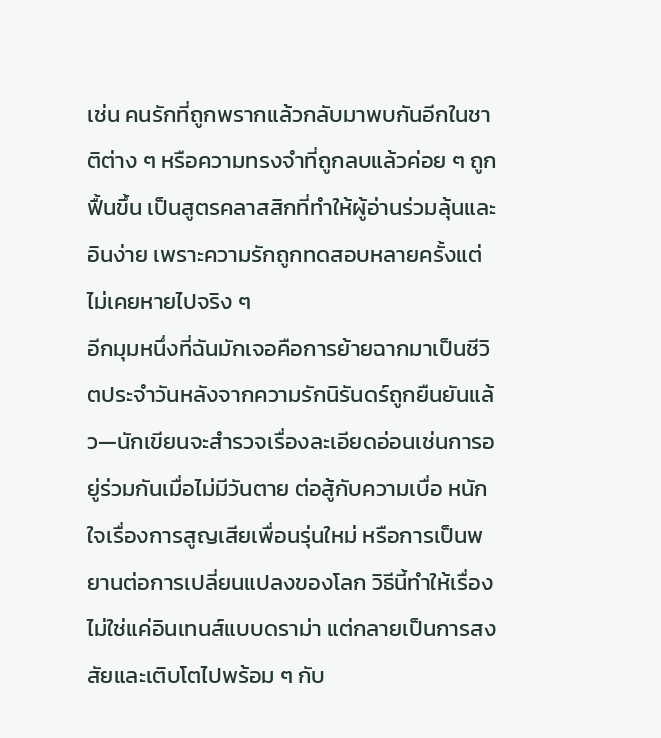เช่น คนรักที่ถูกพรากแล้วกลับมาพบกันอีกในชาติต่าง ๆ หรือความทรงจำที่ถูกลบแล้วค่อย ๆ ถูกฟื้นขึ้น เป็นสูตรคลาสสิกที่ทำให้ผู้อ่านร่วมลุ้นและอินง่าย เพราะความรักถูกทดสอบหลายครั้งแต่ไม่เคยหายไปจริง ๆ
อีกมุมหนึ่งที่ฉันมักเจอคือการย้ายฉากมาเป็นชีวิตประจำวันหลังจากความรักนิรันดร์ถูกยืนยันแล้ว—นักเขียนจะสำรวจเรื่องละเอียดอ่อนเช่นการอยู่ร่วมกันเมื่อไม่มีวันตาย ต่อสู้กับความเบื่อ หนักใจเรื่องการสูญเสียเพื่อนรุ่นใหม่ หรือการเป็นพยานต่อการเปลี่ยนแปลงของโลก วิธีนี้ทำให้เรื่องไม่ใช่แค่อินเทนส์แบบดราม่า แต่กลายเป็นการสงสัยและเติบโตไปพร้อม ๆ กับ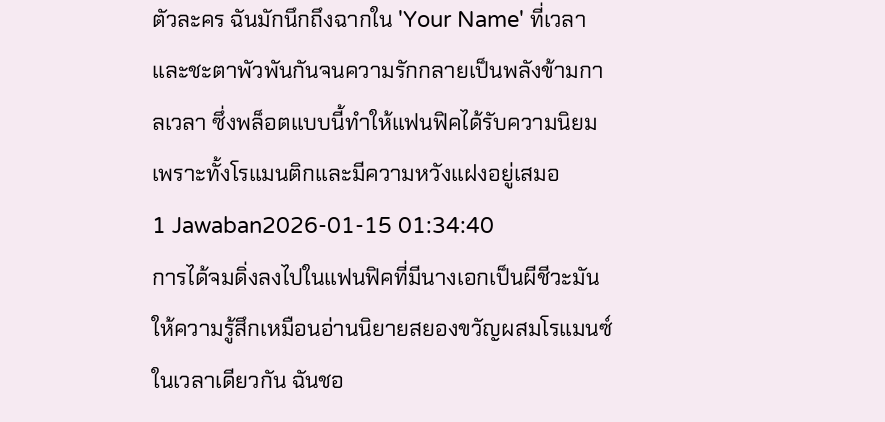ตัวละคร ฉันมักนึกถึงฉากใน 'Your Name' ที่เวลาและชะตาพัวพันกันจนความรักกลายเป็นพลังข้ามกาลเวลา ซึ่งพล็อตแบบนี้ทำให้แฟนฟิคได้รับความนิยมเพราะทั้งโรแมนติกและมีความหวังแฝงอยู่เสมอ
1 Jawaban2026-01-15 01:34:40
การได้จมดิ่งลงไปในแฟนฟิคที่มีนางเอกเป็นผีชีวะมันให้ความรู้สึกเหมือนอ่านนิยายสยองขวัญผสมโรแมนซ์ในเวลาเดียวกัน ฉันชอ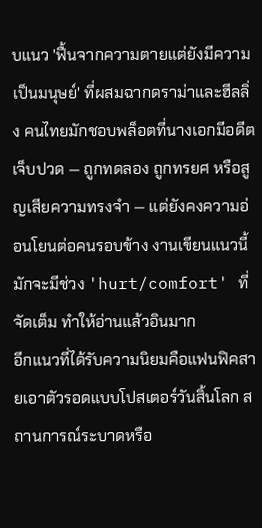บแนว 'ฟื้นจากความตายแต่ยังมีความเป็นมนุษย์' ที่ผสมฉากดราม่าและฮีลลิ่ง คนไทยมักชอบพล็อตที่นางเอกมีอดีตเจ็บปวด — ถูกทดลอง ถูกทรยศ หรือสูญเสียความทรงจำ — แต่ยังคงความอ่อนโยนต่อคนรอบข้าง งานเขียนแนวนี้มักจะมีช่วง 'hurt/comfort' ที่จัดเต็ม ทำให้อ่านแล้วอินมาก
อีกแนวที่ได้รับความนิยมคือแฟนฟิคสายเอาตัวรอดแบบโปสเตอร์วันสิ้นโลก สถานการณ์ระบาดหรือ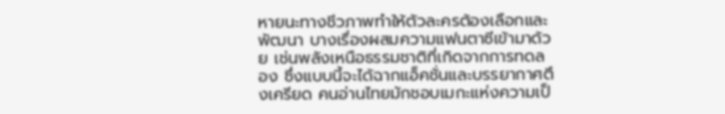หายนะทางชีวภาพทำให้ตัวละครต้องเลือกและพัฒนา บางเรื่องผสมความแฟนตาซีเข้ามาด้วย เช่นพลังเหนือธรรมชาติที่เกิดจากการทดลอง ซึ่งแบบนี้จะได้ฉากแอ็คชั่นและบรรยากาศตึงเครียด คนอ่านไทยมักชอบเมกะแห่งความเป็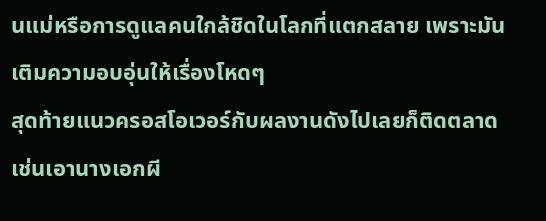นแม่หรือการดูแลคนใกล้ชิดในโลกที่แตกสลาย เพราะมันเติมความอบอุ่นให้เรื่องโหดๆ
สุดท้ายแนวครอสโอเวอร์กับผลงานดังไปเลยก็ติดตลาด เช่นเอานางเอกผี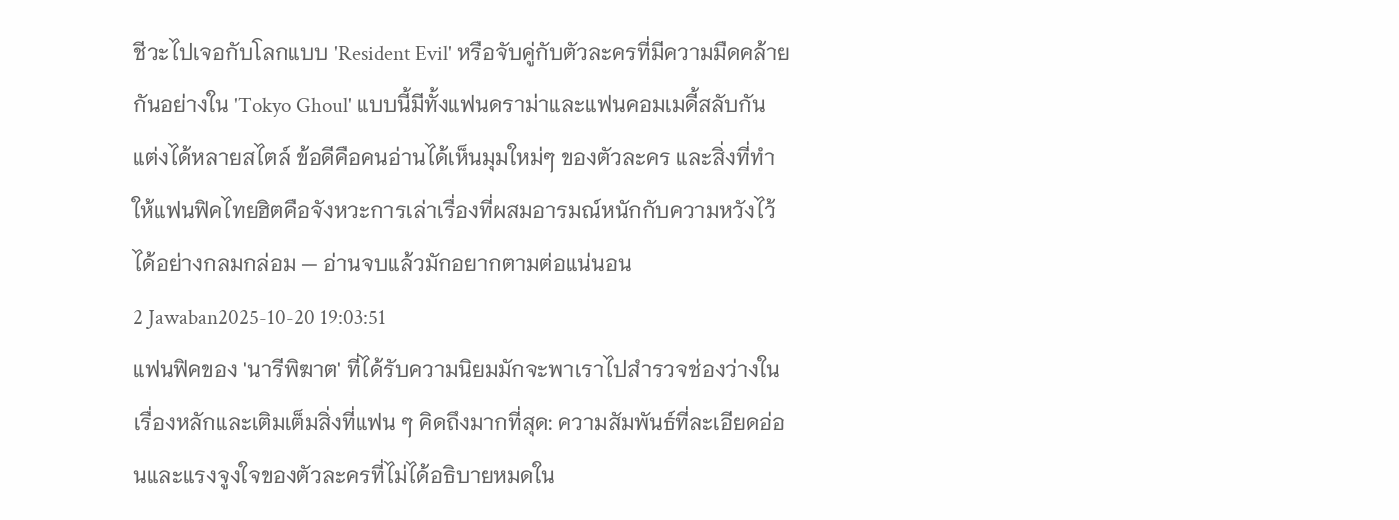ชีวะไปเจอกับโลกแบบ 'Resident Evil' หรือจับคู่กับตัวละครที่มีความมืดคล้ายกันอย่างใน 'Tokyo Ghoul' แบบนี้มีทั้งแฟนดราม่าและแฟนคอมเมดี้สลับกัน แต่งได้หลายสไตล์ ข้อดีคือคนอ่านได้เห็นมุมใหม่ๆ ของตัวละคร และสิ่งที่ทำให้แฟนฟิคไทยฮิตคือจังหวะการเล่าเรื่องที่ผสมอารมณ์หนักกับความหวังไว้ได้อย่างกลมกล่อม — อ่านจบแล้วมักอยากตามต่อแน่นอน
2 Jawaban2025-10-20 19:03:51
แฟนฟิคของ 'นารีพิฆาต' ที่ได้รับความนิยมมักจะพาเราไปสำรวจช่องว่างในเรื่องหลักและเติมเต็มสิ่งที่แฟน ๆ คิดถึงมากที่สุด: ความสัมพันธ์ที่ละเอียดอ่อนและแรงจูงใจของตัวละครที่ไม่ได้อธิบายหมดใน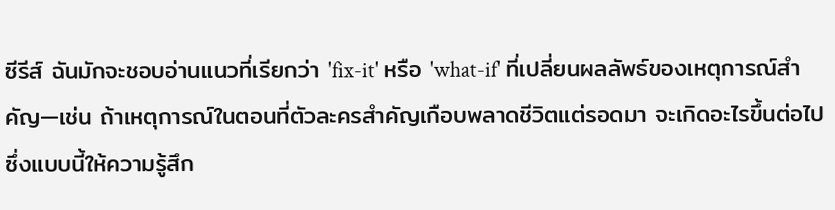ซีรีส์ ฉันมักจะชอบอ่านแนวที่เรียกว่า 'fix-it' หรือ 'what-if' ที่เปลี่ยนผลลัพธ์ของเหตุการณ์สำคัญ—เช่น ถ้าเหตุการณ์ในตอนที่ตัวละครสำคัญเกือบพลาดชีวิตแต่รอดมา จะเกิดอะไรขึ้นต่อไป ซึ่งแบบนี้ให้ความรู้สึก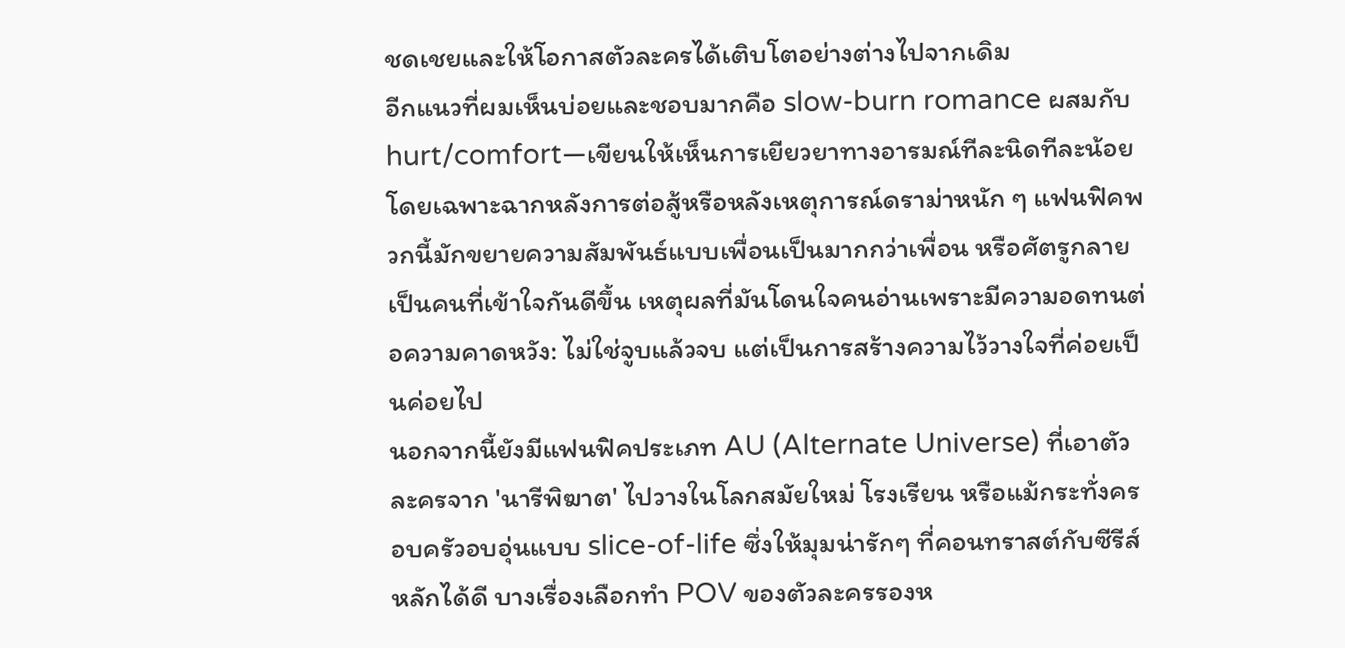ชดเชยและให้โอกาสตัวละครได้เติบโตอย่างต่างไปจากเดิม
อีกแนวที่ผมเห็นบ่อยและชอบมากคือ slow-burn romance ผสมกับ hurt/comfort—เขียนให้เห็นการเยียวยาทางอารมณ์ทีละนิดทีละน้อย โดยเฉพาะฉากหลังการต่อสู้หรือหลังเหตุการณ์ดราม่าหนัก ๆ แฟนฟิคพวกนี้มักขยายความสัมพันธ์แบบเพื่อนเป็นมากกว่าเพื่อน หรือศัตรูกลายเป็นคนที่เข้าใจกันดีขึ้น เหตุผลที่มันโดนใจคนอ่านเพราะมีความอดทนต่อความคาดหวัง: ไม่ใช่จูบแล้วจบ แต่เป็นการสร้างความไว้วางใจที่ค่อยเป็นค่อยไป
นอกจากนี้ยังมีแฟนฟิคประเภท AU (Alternate Universe) ที่เอาตัวละครจาก 'นารีพิฆาต' ไปวางในโลกสมัยใหม่ โรงเรียน หรือแม้กระทั่งครอบครัวอบอุ่นแบบ slice-of-life ซึ่งให้มุมน่ารักๆ ที่คอนทราสต์กับซีรีส์หลักได้ดี บางเรื่องเลือกทำ POV ของตัวละครรองห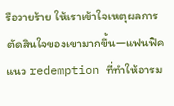รือวายร้าย ให้เราเข้าใจเหตุผลการตัดสินใจของเขามากขึ้น—แฟนฟิคแนว redemption ที่ทำให้อารม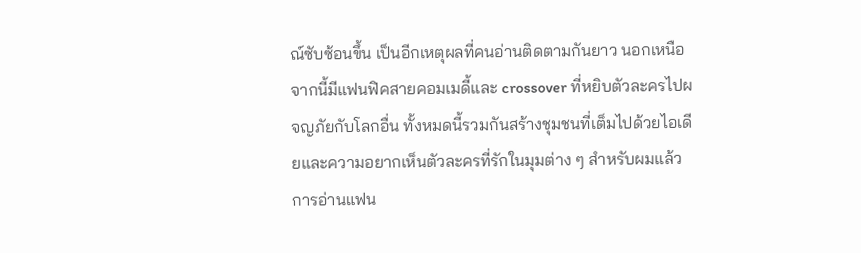ณ์ซับซ้อนขึ้น เป็นอีกเหตุผลที่คนอ่านติดตามกันยาว นอกเหนือจากนี้มีแฟนฟิคสายคอมเมดี้และ crossover ที่หยิบตัวละครไปผจญภัยกับโลกอื่น ทั้งหมดนี้รวมกันสร้างชุมชนที่เต็มไปด้วยไอเดียและความอยากเห็นตัวละครที่รักในมุมต่าง ๆ สำหรับผมแล้ว การอ่านแฟน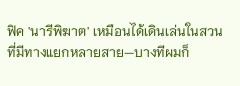ฟิค 'นารีพิฆาต' เหมือนได้เดินเล่นในสวนที่มีทางแยกหลายสาย—บางทีผมก็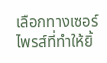เลือกทางเซอร์ไพรส์ที่ทำให้ยิ้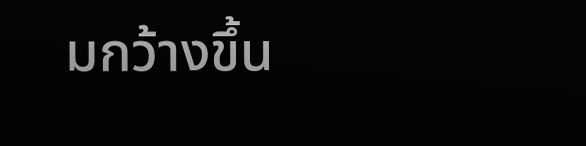มกว้างขึ้น